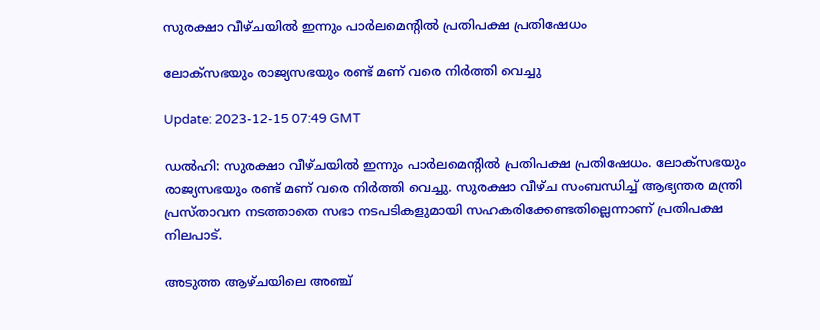സുരക്ഷാ വീഴ്ചയിൽ ഇന്നും പാർലമെന്‍റില്‍ പ്രതിപക്ഷ പ്രതിഷേധം

ലോക്സഭയും രാജ്യസഭയും രണ്ട് മണ് വരെ നിർത്തി വെച്ചു

Update: 2023-12-15 07:49 GMT

ഡല്‍ഹി: സുരക്ഷാ വീഴ്ചയിൽ ഇന്നും പാർലമെന്‍റില്‍ പ്രതിപക്ഷ പ്രതിഷേധം. ലോക്സഭയും രാജ്യസഭയും രണ്ട് മണ് വരെ നിർത്തി വെച്ചു. സുരക്ഷാ വീഴ്ച സംബന്ധിച്ച് ആഭ്യന്തര മന്ത്രി പ്രസ്താവന നടത്താതെ സഭാ നടപടികളുമായി സഹകരിക്കേണ്ടതില്ലെന്നാണ് പ്രതിപക്ഷ നിലപാട്.

അടുത്ത ആഴ്ചയിലെ അഞ്ച്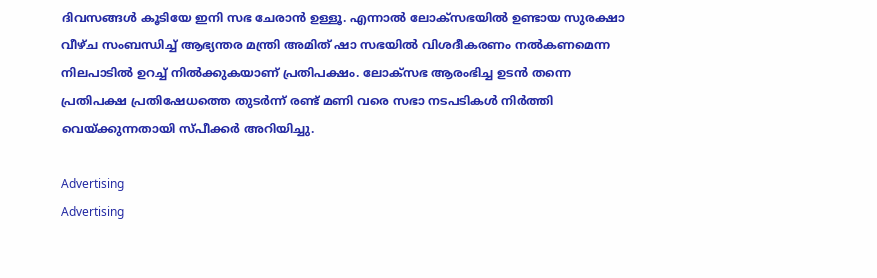ദിവസങ്ങൾ കൂടിയേ ഇനി സഭ ചേരാൻ ഉള്ളൂ. എന്നാൽ ലോക്സഭയിൽ ഉണ്ടായ സുരക്ഷാ വീഴ്ച സംബന്ധിച്ച് ആഭ്യന്തര മന്ത്രി അമിത് ഷാ സഭയിൽ വിശദീകരണം നൽകണമെന്ന നിലപാടിൽ ഉറച്ച് നിൽക്കുകയാണ് പ്രതിപക്ഷം. ലോക്സഭ ആരംഭിച്ച ഉടൻ തന്നെ പ്രതിപക്ഷ പ്രതിഷേധത്തെ തുടർന്ന് രണ്ട് മണി വരെ സഭാ നടപടികൾ നിർത്തി വെയ്ക്കുന്നതായി സ്പീക്കർ അറിയിച്ചു.

Advertising
Advertising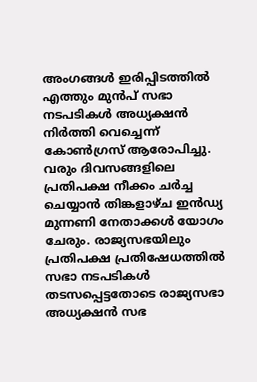അംഗങ്ങൾ ഇരിപ്പിടത്തിൽ എത്തും മുൻപ് സഭാ നടപടികൾ അധ്യക്ഷൻ നിർത്തി വെച്ചെന്ന് കോൺഗ്രസ് ആരോപിച്ചു. വരും ദിവസങ്ങളിലെ പ്രതിപക്ഷ നീക്കം ചർച്ച ചെയ്യാൻ തിങ്കളാഴ്ച ഇൻഡ്യ മുന്നണി നേതാക്കൾ യോഗം ചേരും. രാജ്യസഭയിലും പ്രതിപക്ഷ പ്രതിഷേധത്തിൽ സഭാ നടപടികൾ തടസപ്പെട്ടതോടെ രാജ്യസഭാ അധ്യക്ഷൻ സഭ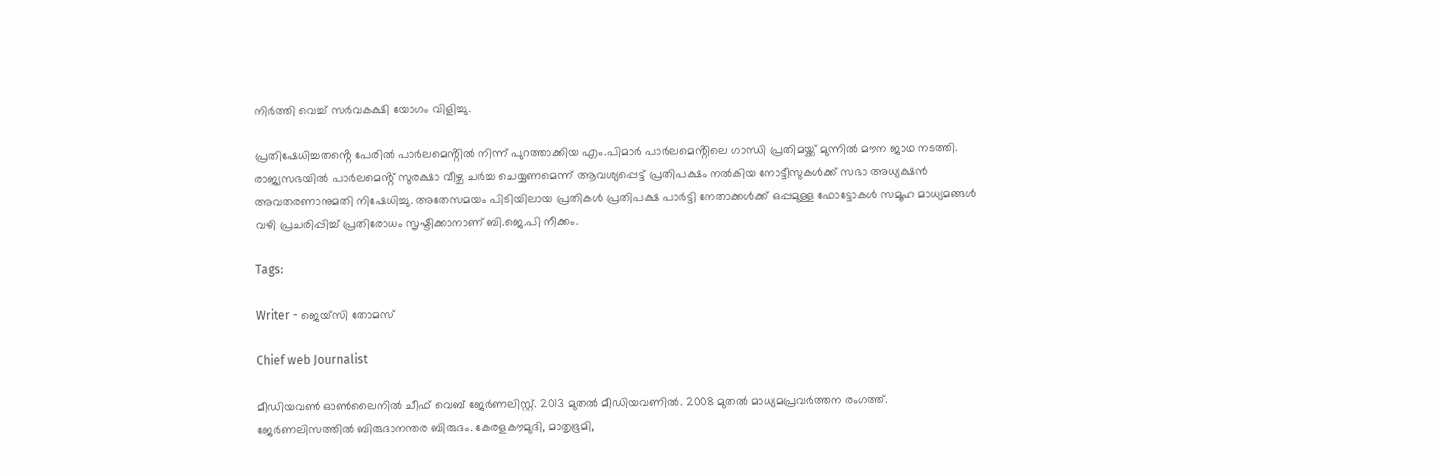നിർത്തി വെച്ച് സർവകക്ഷി യോഗം വിളിച്ചു.

പ്രതിഷേധിച്ചതൻ്റെ പേരിൽ പാർലമെൻ്റിൽ നിന്ന് പുറത്താക്കിയ എം.പിമാർ പാർലമെൻ്റിലെ ഗാന്ധി പ്രതിമയ്ക്ക് മുന്നിൽ മൗന ജാഥ നടത്തി. രാജ്യസഭയിൽ പാർലമെൻ്റ് സുരക്ഷാ വീഴ്ച ചർച്ച ചെയ്യണമെന്ന് ആവശ്യപ്പെട്ട് പ്രതിപക്ഷം നൽകിയ നോട്ടീസുകൾക്ക് സഭാ അധ്യക്ഷൻ അവതരണാനുമതി നിഷേധിച്ചു. അതേസമയം പിടിയിലായ പ്രതികൾ പ്രതിപക്ഷ പാർട്ടി നേതാക്കൾക്ക് ഒപ്പമുള്ള ഫോട്ടോകൾ സമൂഹ മാധ്യമങ്ങൾ വഴി പ്രചരിപ്പിച്ച് പ്രതിരോധം സൃഷ്ടിക്കാനാണ് ബി.ജെ.പി നീക്കം.

Tags:

Writer - ജെയ്സി തോമസ്

Chief web Journalist

മീഡിയവൺ ഓൺലൈനിൽ ചീഫ് വെബ് ജേർണലിസ്റ്റ്. 2013 മുതൽ മീഡിയവണിൽ. 2008 മുതൽ മാധ്യമപ്രവർത്തന രംഗത്ത്. ജേർണലിസത്തിൽ ബിരുദാനന്തര ബിരുദം. കേരളകൗമുദി, മാതൃഭൂമി,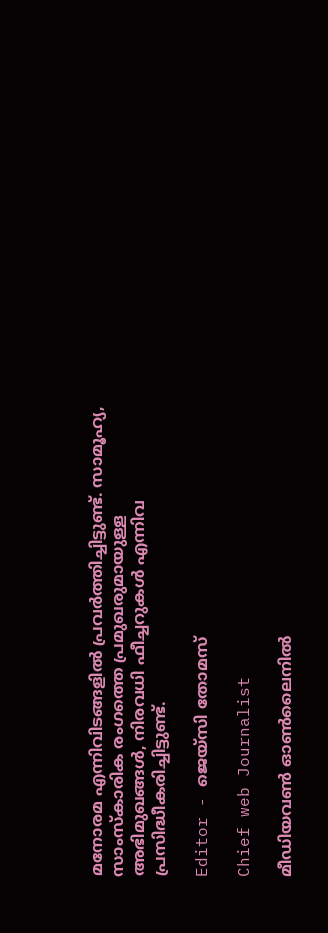മനോരമ എന്നിവിടങ്ങളിൽ പ്രവർത്തിച്ചിട്ടുണ്ട്. സാമൂഹ്യ, സാംസ്‌കാരിക രംഗത്തെ പ്രമുഖരുമായുള്ള അഭിമുഖങ്ങൾ, നിരവധി ഫീച്ചറുകൾ എന്നിവ പ്രസിദ്ധീകരിച്ചിട്ടുണ്ട്.

Editor - ജെയ്സി തോമസ്

Chief web Journalist

മീഡിയവൺ ഓൺലൈനിൽ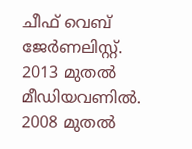ചീഫ് വെബ് ജേർണലിസ്റ്റ്. 2013 മുതൽ മീഡിയവണിൽ. 2008 മുതൽ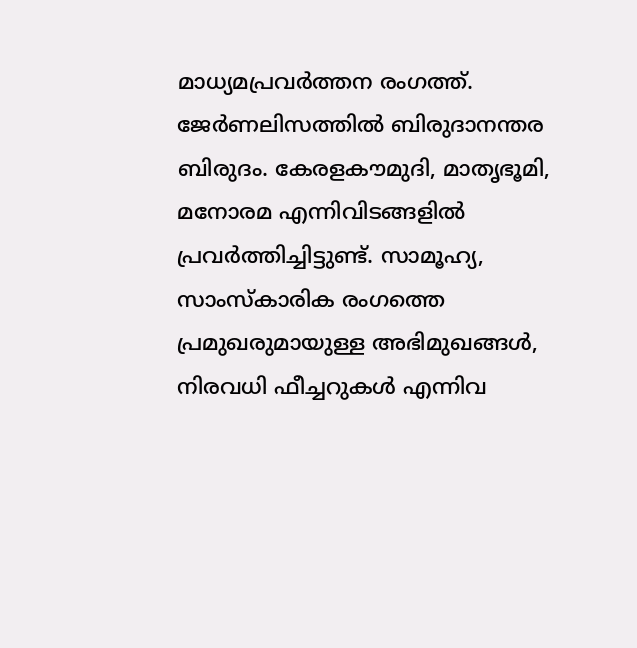മാധ്യമപ്രവർത്തന രംഗത്ത്. ജേർണലിസത്തിൽ ബിരുദാനന്തര ബിരുദം. കേരളകൗമുദി, മാതൃഭൂമി, മനോരമ എന്നിവിടങ്ങളിൽ പ്രവർത്തിച്ചിട്ടുണ്ട്. സാമൂഹ്യ, സാംസ്‌കാരിക രംഗത്തെ പ്രമുഖരുമായുള്ള അഭിമുഖങ്ങൾ, നിരവധി ഫീച്ചറുകൾ എന്നിവ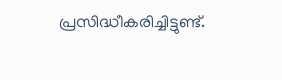പ്രസിദ്ധീകരിച്ചിട്ടുണ്ട്.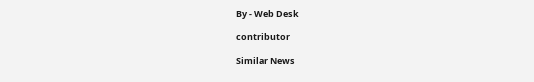By - Web Desk

contributor

Similar News